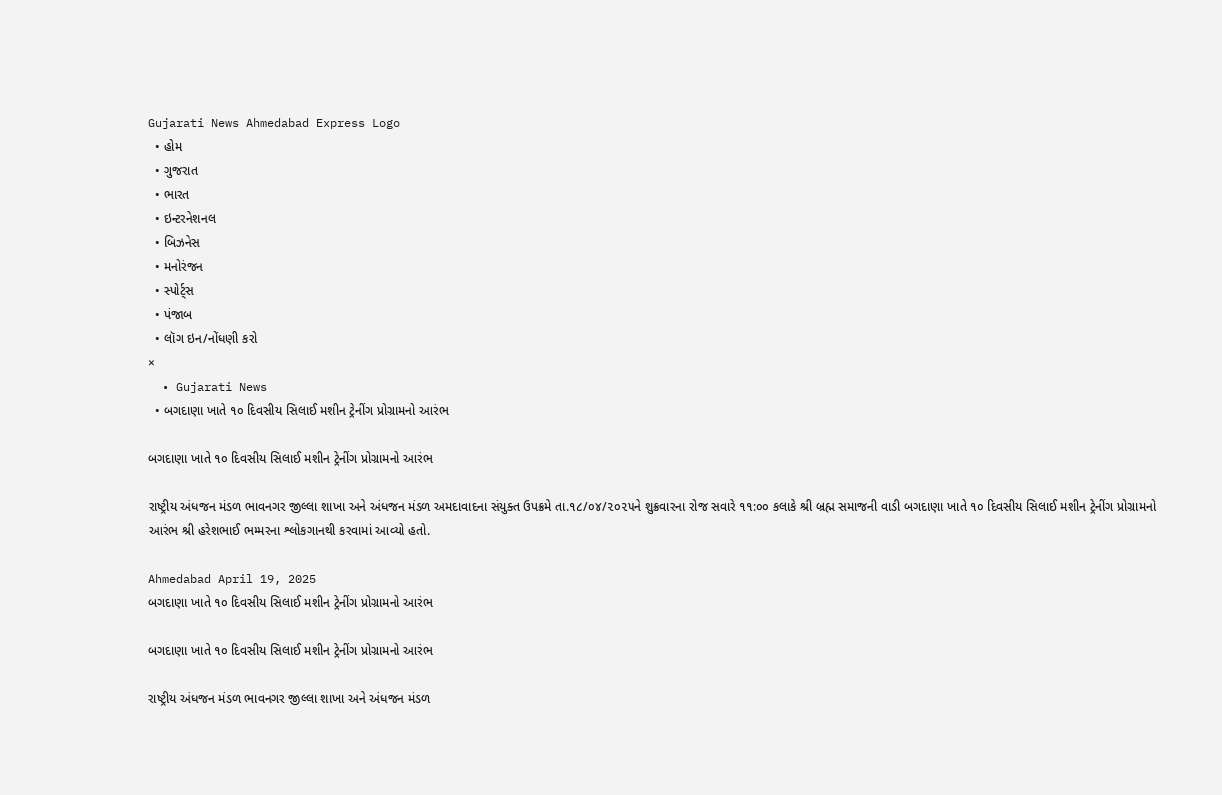Gujarati News Ahmedabad Express Logo
  • હોમ
  • ગુજરાત
  • ભારત
  • ઇન્ટરનેશનલ
  • બિઝનેસ
  • મનોરંજન
  • સ્પોર્ટ્સ
  • પંજાબ
  • લૉગ ઇન/નોંધણી કરો
×
  • Gujarati News
  • બગદાણા ખાતે ૧૦ દિવસીય સિલાઈ મશીન ટ્રેનીંગ પ્રોગ્રામનો આરંભ

બગદાણા ખાતે ૧૦ દિવસીય સિલાઈ મશીન ટ્રેનીંગ પ્રોગ્રામનો આરંભ

રાષ્ટ્રીય અંધજન મંડળ ભાવનગર જીલ્લા શાખા અને અંધજન મંડળ અમદાવાદના સંયુક્ત ઉપક્રમે તા.૧૮/૦૪/૨૦૨૫ને શુક્રવારના રોજ સવારે ૧૧:૦૦ કલાકે શ્રી બ્રહ્મ સમાજની વાડી બગદાણા ખાતે ૧૦ દિવસીય સિલાઈ મશીન ટ્રેનીંગ પ્રોગ્રામનો આરંભ શ્રી હરેશભાઈ ભમ્મરના શ્લોકગાનથી કરવામાં આવ્યો હતો.

Ahmedabad April 19, 2025
બગદાણા ખાતે ૧૦ દિવસીય સિલાઈ મશીન ટ્રેનીંગ પ્રોગ્રામનો આરંભ

બગદાણા ખાતે ૧૦ દિવસીય સિલાઈ મશીન ટ્રેનીંગ પ્રોગ્રામનો આરંભ

રાષ્ટ્રીય અંધજન મંડળ ભાવનગર જીલ્લા શાખા અને અંધજન મંડળ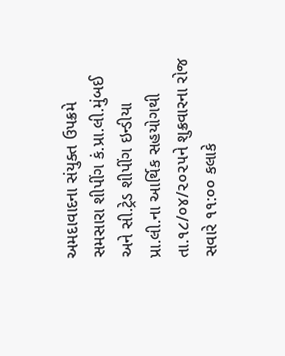અમદાવાદના સંયુક્ત ઉપક્રમે સમસારા શીપીંગ કં.પ્રા.લી.મુંબઈ અને સી.ટ્રેડ શીપીંગ ઇન્ડીયા પ્રા.લી.ના આર્થિક સહયોગથી તા.૧૮/૦૪/૨૦૨૫ને શુક્રવારના રોજ સવારે ૧૧:૦૦ કલાકે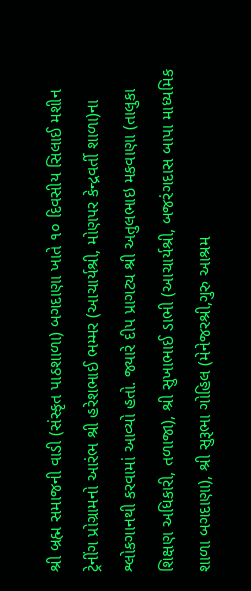શ્રી બ્રહ્મ સમાજની વાડી (સંસ્કૃત પાઠશાળા) બગદાણા ખાતે ૧૦ દિવસીય સિલાઈ મશીન ટ્રેનીંગ પ્રોગ્રામનો આરંભ શ્રી હરેશભાઈ ભમ્મર (આચાર્યશ્રી, મોણપર કેન્દ્રવર્તી શાળા)ના શ્લોકગાનથી કરવામાં આવ્યો હતો. જ્યારે દીપ પ્રાગટ્ય શ્રી અતુલભાઇ મકવાણા (તાલુકા શિક્ષણ અધિકારી, તળાજા), શ્રી સુખાભાઈ ડાભી (આચાર્યશ્રી, બજરંગદાસ બાપા માધ્યમિક શાળા બગદાણા), શ્રી સુરૂભા ગોહિલ (મેનેજરશ્રી,ગુરુ આશ્રમ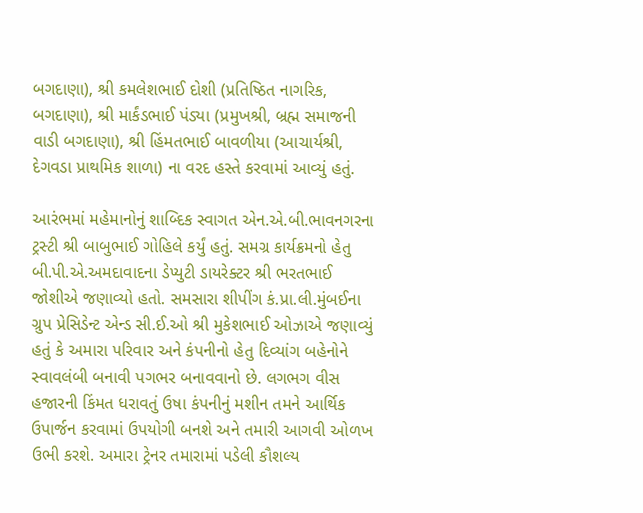બગદાણા), શ્રી કમલેશભાઈ દોશી (પ્રતિષ્ઠિત નાગરિક, બગદાણા), શ્રી માર્કંડભાઈ પંડ્યા (પ્રમુખશ્રી, બ્રહ્મ સમાજની વાડી બગદાણા), શ્રી હિંમતભાઈ બાવળીયા (આચાર્યશ્રી, દેગવડા પ્રાથમિક શાળા) ના વરદ હસ્તે કરવામાં આવ્યું હતું.

આરંભમાં મહેમાનોનું શાબ્દિક સ્વાગત એન.એ.બી.ભાવનગરના ટ્રસ્ટી શ્રી બાબુભાઈ ગોહિલે કર્યું હતું. સમગ્ર કાર્યક્રમનો હેતુ બી.પી.એ.અમદાવાદના ડેપ્યુટી ડાયરેક્ટર શ્રી ભરતભાઈ જોશીએ જણાવ્યો હતો. સમસારા શીપીંગ કં.પ્રા.લી.મુંબઈના ગ્રુપ પ્રેસિડેન્ટ એન્ડ સી.ઈ.ઓ શ્રી મુકેશભાઈ ઓઝાએ જણાવ્યું હતું કે અમારા પરિવાર અને કંપનીનો હેતુ દિવ્યાંગ બહેનોને સ્વાવલંબી બનાવી પગભર બનાવવાનો છે. લગભગ વીસ હજારની કિંમત ધરાવતું ઉષા કંપનીનું મશીન તમને આર્થિક ઉપાર્જન કરવામાં ઉપયોગી બનશે અને તમારી આગવી ઓળખ ઉભી કરશે. અમારા ટ્રેનર તમારામાં પડેલી કૌશલ્ય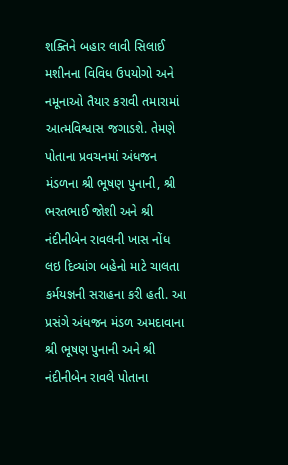શક્તિને બહાર લાવી સિલાઈ મશીનના વિવિધ ઉપયોગો અને નમૂનાઓ તૈયાર કરાવી તમારામાં આત્મવિશ્વાસ જગાડશે. તેમણે પોતાના પ્રવચનમાં અંધજન મંડળના શ્રી ભૂષણ પુનાની, શ્રી ભરતભાઈ જોશી અને શ્રી નંદીનીબેન રાવલની ખાસ નોંધ લઇ દિવ્યાંગ બહેનો માટે ચાલતા કર્મયજ્ઞની સરાહના કરી હતી. આ પ્રસંગે અંધજન મંડળ અમદાવાના શ્રી ભૂષણ પુનાની અને શ્રી નંદીનીબેન રાવલે પોતાના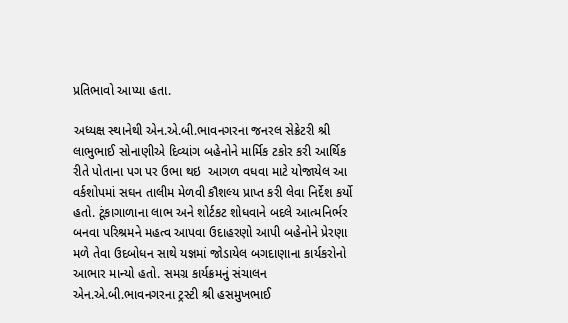પ્રતિભાવો આપ્યા હતા.

અધ્યક્ષ સ્થાનેથી એન.એ.બી.ભાવનગરના જનરલ સેક્રેટરી શ્રી લાભુભાઈ સોનાણીએ દિવ્યાંગ બહેનોને માર્મિક ટકોર કરી આર્થિક રીતે પોતાના પગ પર ઉભા થઇ  આગળ વધવા માટે યોજાયેલ આ વર્કશોપમાં સઘન તાલીમ મેળવી કૌશલ્ય પ્રાપ્ત કરી લેવા નિર્દેશ કર્યો હતો. ટૂંકાગાળાના લાભ અને શોર્ટકટ શોધવાને બદલે આત્મનિર્ભર બનવા પરિશ્રમને મહત્વ આપવા ઉદાહરણો આપી બહેનોને પ્રેરણા મળે તેવા ઉદબોધન સાથે યજ્ઞમાં જોડાયેલ બગદાણાના કાર્યકરોનો આભાર માન્યો હતો. સમગ્ર કાર્યક્રમનું સંચાલન એન.એ.બી.ભાવનગરના ટ્રસ્ટી શ્રી હસમુખભાઈ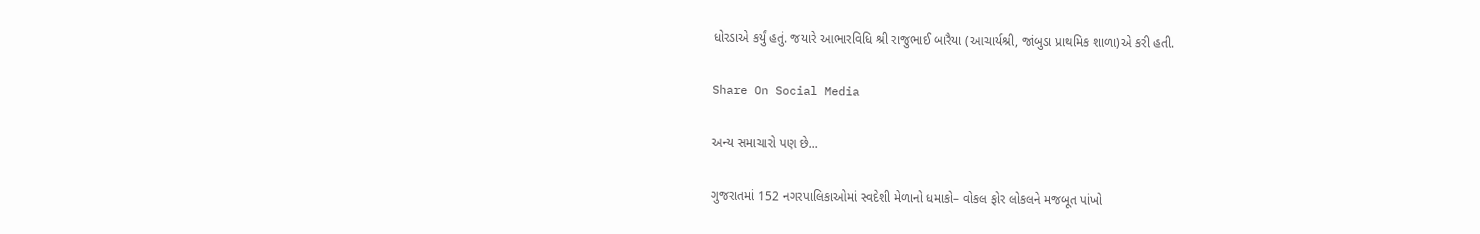ધોરડાએ કર્યું હતું. જયારે આભારવિધિ શ્રી રાજુભાઈ બારૈયા (આચાર્યશ્રી, જાંબુડા પ્રાથમિક શાળા)એ કરી હતી.

Share On Social Media

અન્ય સમાચારો પણ છે...

ગુજરાતમાં 152 નગરપાલિકાઓમાં સ્વદેશી મેળાનો ધમાકો– વોકલ ફોર લોકલને મજબૂત પાંખો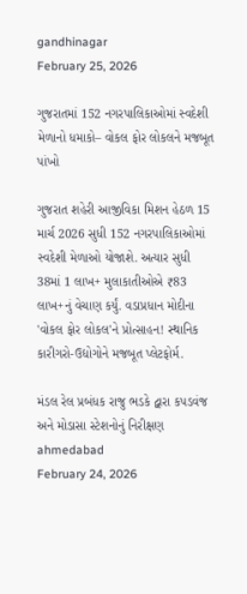gandhinagar
February 25, 2026

ગુજરાતમાં 152 નગરપાલિકાઓમાં સ્વદેશી મેળાનો ધમાકો– વોકલ ફોર લોકલને મજબૂત પાંખો

ગુજરાત શહેરી આજીવિકા મિશન હેઠળ 15 માર્ચ 2026 સુધી 152 નગરપાલિકાઓમાં સ્વદેશી મેળાઓ યોજાશે. અત્યાર સુધી 38માં 1 લાખ+ મુલાકાતીઓએ ₹83 લાખ+નું વેચાણ કર્યું. વડાપ્રધાન મોદીના 'વોકલ ફોર લોકલ'ને પ્રોત્સાહન! સ્થાનિક કારીગરો-ઉદ્યોગોને મજબૂત પ્લેટફોર્મ.

મંડલ રેલ પ્રબંધક રાજુ ભડકે દ્વારા કપડવંજ અને મોડાસા સ્ટેશનોનું નિરીક્ષણ
ahmedabad
February 24, 2026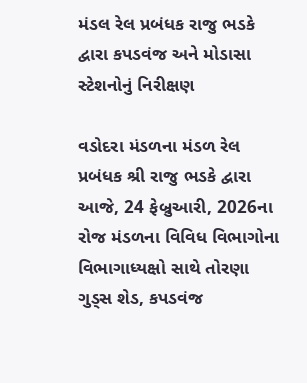મંડલ રેલ પ્રબંધક રાજુ ભડકે દ્વારા કપડવંજ અને મોડાસા સ્ટેશનોનું નિરીક્ષણ

વડોદરા મંડળના મંડળ રેલ પ્રબંધક શ્રી રાજુ ભડકે દ્વારા આજે, 24 ફેબ્રુઆરી, 2026ના રોજ મંડળના વિવિધ વિભાગોના વિભાગાધ્યક્ષો સાથે તોરણા ગુડ્સ શેડ, કપડવંજ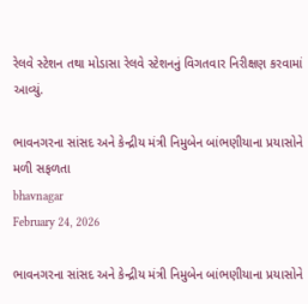રેલવે સ્ટેશન તથા મોડાસા રેલવે સ્ટેશનનું વિગતવાર નિરીક્ષણ કરવામાં આવ્યું.

ભાવનગરના સાંસદ અને કેન્દ્રીય મંત્રી નિમુબેન બાંભણીયાના પ્રયાસોને મળી સફળતા
bhavnagar
February 24, 2026

ભાવનગરના સાંસદ અને કેન્દ્રીય મંત્રી નિમુબેન બાંભણીયાના પ્રયાસોને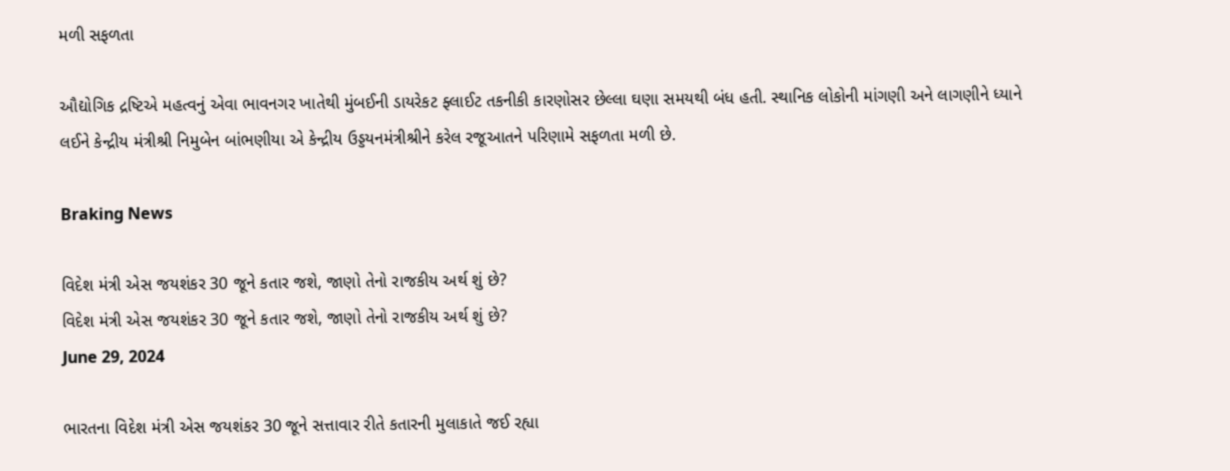મળી સફળતા

ઔદ્યોગિક દ્રષ્ટિએ મહત્વનું એવા ભાવનગર ખાતેથી મુંબઈની ડાયરેકટ ફ્લાઈટ તકનીકી કારણોસર છેલ્લા ઘણા સમયથી બંધ હતી. સ્થાનિક લોકોની માંગણી અને લાગણીને ધ્યાને લઈને કેન્દ્રીય મંત્રીશ્રી નિમુબેન બાંભણીયા એ કેન્દ્રીય ઉડ્ડયનમંત્રીશ્રીને કરેલ રજૂઆતને પરિણામે સફળતા મળી છે.

Braking News

વિદેશ મંત્રી એસ જયશંકર 30 જૂને કતાર જશે, જાણો તેનો રાજકીય અર્થ શું છે?
વિદેશ મંત્રી એસ જયશંકર 30 જૂને કતાર જશે, જાણો તેનો રાજકીય અર્થ શું છે?
June 29, 2024

ભારતના વિદેશ મંત્રી એસ જયશંકર 30 જૂને સત્તાવાર રીતે કતારની મુલાકાતે જઈ રહ્યા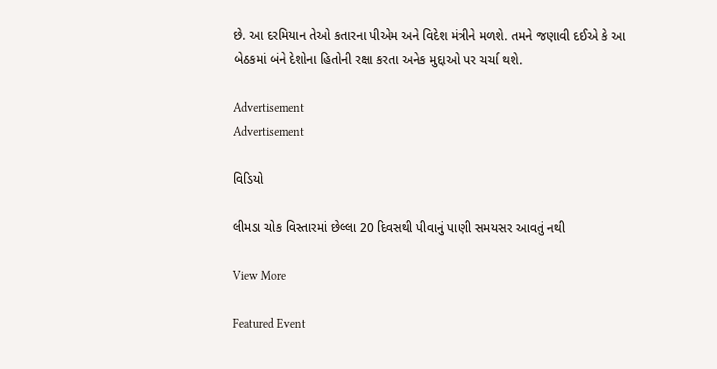છે. આ દરમિયાન તેઓ કતારના પીએમ અને વિદેશ મંત્રીને મળશે. તમને જણાવી દઈએ કે આ બેઠકમાં બંને દેશોના હિતોની રક્ષા કરતા અનેક મુદ્દાઓ પર ચર્ચા થશે.

Advertisement
Advertisement

વિડિયો

લીમડા ચોક વિસ્તારમાં છેલ્લા 20 દિવસથી પીવાનું પાણી સમયસર આવતું નથી

View More

Featured Event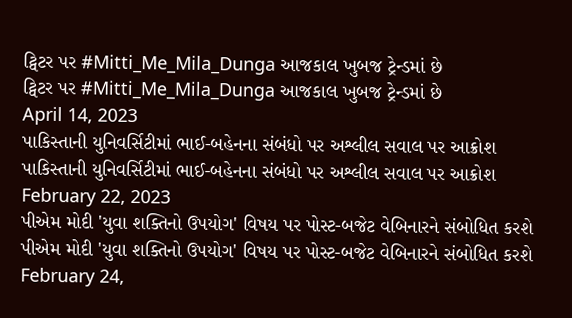ટ્વિટર પર #Mitti_Me_Mila_Dunga આજકાલ ખુબજ ટ્રેન્ડમાં છે
ટ્વિટર પર #Mitti_Me_Mila_Dunga આજકાલ ખુબજ ટ્રેન્ડમાં છે
April 14, 2023
પાકિસ્તાની યુનિવર્સિટીમાં ભાઈ-બહેનના સંબંધો પર અશ્લીલ સવાલ પર આક્રોશ
પાકિસ્તાની યુનિવર્સિટીમાં ભાઈ-બહેનના સંબંધો પર અશ્લીલ સવાલ પર આક્રોશ
February 22, 2023
પીએમ મોદી 'યુવા શક્તિનો ઉપયોગ' વિષય પર પોસ્ટ-બજેટ વેબિનારને સંબોધિત કરશે
પીએમ મોદી 'યુવા શક્તિનો ઉપયોગ' વિષય પર પોસ્ટ-બજેટ વેબિનારને સંબોધિત કરશે
February 24,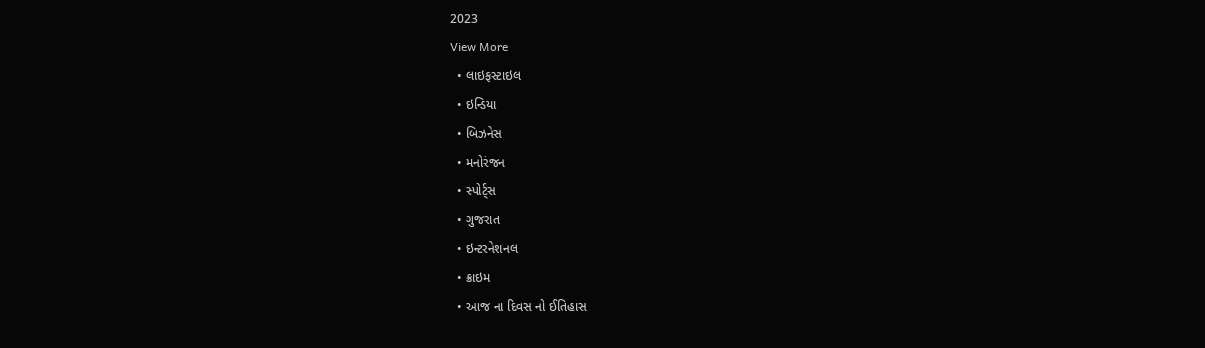2023
View More
  • લાઇફસ્ટાઇલ
  • ઇન્ડિયા
  • બિઝનેસ
  • મનોરંજન
  • સ્પોર્ટ્સ
  • ગુજરાત
  • ઇન્ટરનેશનલ
  • ક્રાઇમ
  • આજ ના દિવસ નો ઈતિહાસ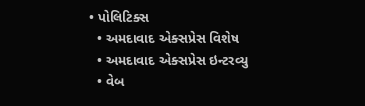• પોલિટિક્સ
  • અમદાવાદ એક્સપ્રેસ વિશેષ
  • અમદાવાદ એક્સપ્રેસ ઇન્ટરવ્યુ
  • વેબ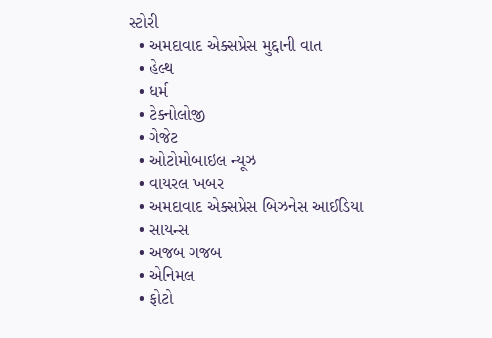સ્ટોરી
  • અમદાવાદ એક્સપ્રેસ મુદ્દાની વાત
  • હેલ્થ
  • ધર્મ
  • ટેક્નોલોજી
  • ગેજેટ
  • ઓટોમોબાઇલ ન્યૂઝ
  • વાયરલ ખબર
  • અમદાવાદ એક્સપ્રેસ બિઝનેસ આઈડિયા
  • સાયન્સ
  • અજબ ગજબ
  • એનિમલ
  • ફોટો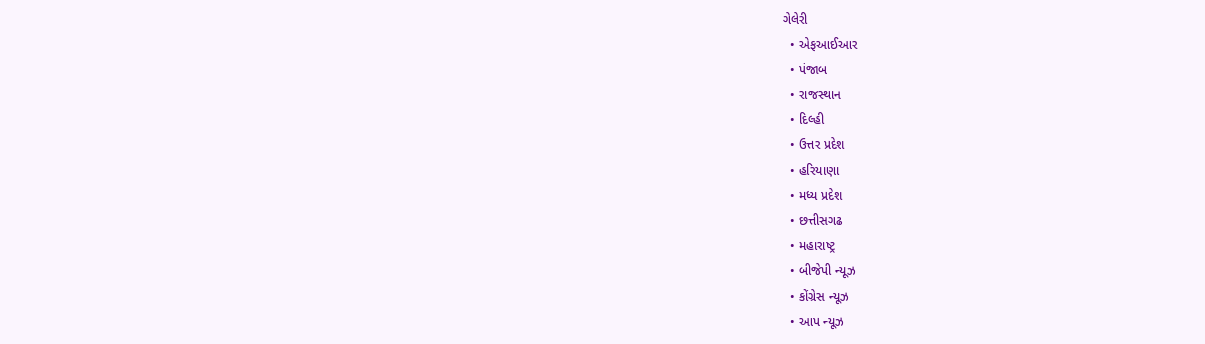ગેલેરી
  • એફઆઈઆર
  • પંજાબ
  • રાજસ્થાન
  • દિલ્હી
  • ઉત્તર પ્રદેશ
  • હરિયાણા
  • મધ્ય પ્રદેશ
  • છત્તીસગઢ
  • મહારાષ્ટ્ર
  • બીજેપી ન્યૂઝ
  • કોંગ્રેસ ન્યૂઝ
  • આપ ન્યૂઝ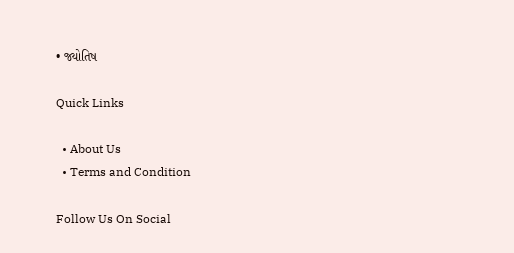• જ્યોતિષ

Quick Links

  • About Us
  • Terms and Condition

Follow Us On Social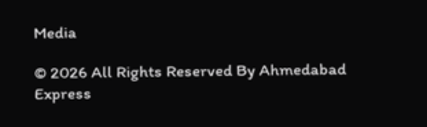Media

© 2026 All Rights Reserved By Ahmedabad Express